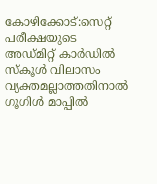കോഴിക്കോട്:സെറ്റ് പരീക്ഷയുടെ അഡ്മിറ്റ് കാർഡിൽ സ്കൂൾ വിലാസം വ്യക്തമല്ലാത്തതിനാൽ ഗൂഗിൾ മാപ്പിൽ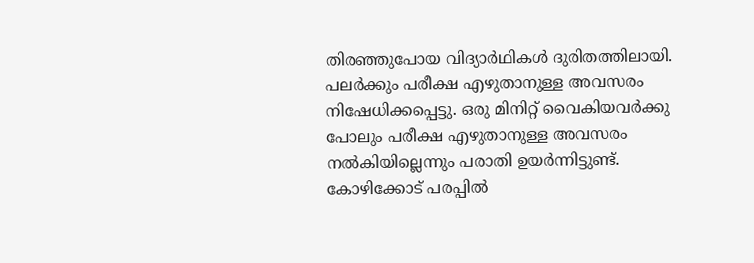തിരഞ്ഞുപോയ വിദ്യാർഥികൾ ദുരിതത്തിലായി. പലർക്കും പരീക്ഷ എഴുതാനുള്ള അവസരം നിഷേധിക്കപ്പെട്ടു. ഒരു മിനിറ്റ് വൈകിയവർക്കു പോലും പരീക്ഷ എഴുതാനുള്ള അവസരം നൽകിയില്ലെന്നും പരാതി ഉയർന്നിട്ടുണ്ട്.
കോഴിക്കോട് പരപ്പിൽ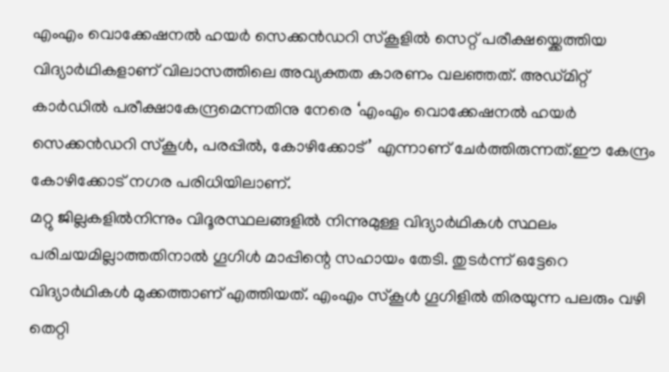എംഎം വൊക്കേഷനൽ ഹയർ സെക്കൻഡറി സ്കൂളിൽ സെറ്റ് പരീക്ഷയ്ക്കെത്തിയ വിദ്യാർഥികളാണ് വിലാസത്തിലെ അവ്യക്തത കാരണം വലഞ്ഞത്. അഡ്മിറ്റ് കാർഡിൽ പരീക്ഷാകേന്ദ്രമെന്നതിനു നേരെ ‘എംഎം വൊക്കേഷനൽ ഹയർ സെക്കൻഡറി സ്കൂൾ, പരപ്പിൽ, കോഴിക്കോട്’ എന്നാണ് ചേർത്തിരുന്നത്.ഈ കേന്ദ്രം കോഴിക്കോട് നഗര പരിധിയിലാണ്.
മറ്റു ജില്ലകളിൽനിന്നും വിദൂരസ്ഥലങ്ങളിൽ നിന്നുമുള്ള വിദ്യാർഥികൾ സ്ഥലം പരിചയമില്ലാത്തതിനാൽ ഗൂഗിൾ മാപ്പിന്റെ സഹായം തേടി. തുടർന്ന് ഒട്ടേറെ വിദ്യാർഥികൾ മുക്കത്താണ് എത്തിയത്. എംഎം സ്കൂൾ ഗൂഗിളിൽ തിരയുന്ന പലരും വഴി തെറ്റി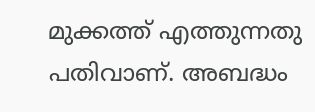മുക്കത്ത് എത്തുന്നതു പതിവാണ്. അബദ്ധം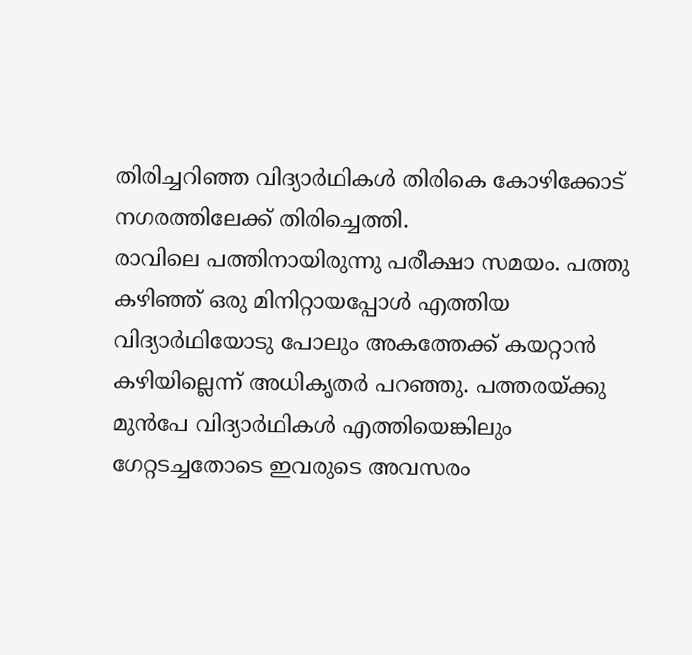തിരിച്ചറിഞ്ഞ വിദ്യാർഥികൾ തിരികെ കോഴിക്കോട് നഗരത്തിലേക്ക് തിരിച്ചെത്തി.
രാവിലെ പത്തിനായിരുന്നു പരീക്ഷാ സമയം. പത്തു കഴിഞ്ഞ് ഒരു മിനിറ്റായപ്പോൾ എത്തിയ വിദ്യാർഥിയോടു പോലും അകത്തേക്ക് കയറ്റാൻ കഴിയില്ലെന്ന് അധികൃതർ പറഞ്ഞു. പത്തരയ്ക്കു മുൻപേ വിദ്യാർഥികൾ എത്തിയെങ്കിലും ഗേറ്റടച്ചതോടെ ഇവരുടെ അവസരം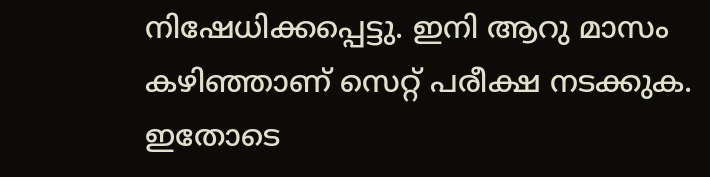നിഷേധിക്കപ്പെട്ടു. ഇനി ആറു മാസം കഴിഞ്ഞാണ് സെറ്റ് പരീക്ഷ നടക്കുക. ഇതോടെ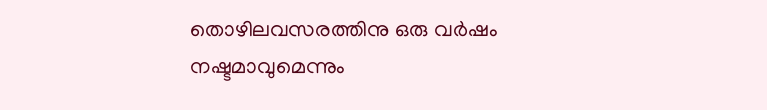തൊഴിലവസരത്തിനു ഒരു വർഷം നഷ്ടമാവുമെന്നും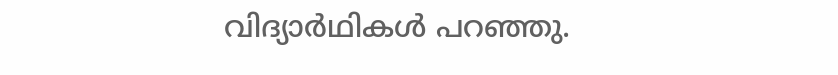വിദ്യാർഥികൾ പറഞ്ഞു.